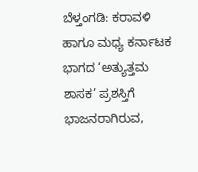ಬೆಳ್ತಂಗಡಿ: ಕರಾವಳಿ ಹಾಗೂ ಮಧ್ಯ ಕರ್ನಾಟಕ ಭಾಗದ ‘ಅತ್ಯುತ್ತಮ ಶಾಸಕ’ ಪ್ರಶಸ್ತಿಗೆ ಭಾಜನರಾಗಿರುವ,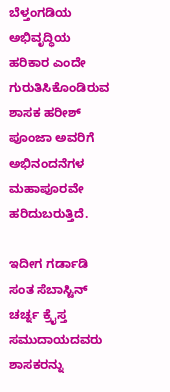ಬೆಳ್ತಂಗಡಿಯ ಅಭಿವೃದ್ಧಿಯ ಹರಿಕಾರ ಎಂದೇ ಗುರುತಿಸಿಕೊಂಡಿರುವ ಶಾಸಕ ಹರೀಶ್ ಪೂಂಜಾ ಅವರಿಗೆ ಅಭಿನಂದನೆಗಳ ಮಹಾಪೂರವೇ ಹರಿದುಬರುತ್ತಿದೆ.

ಇದೀಗ ಗರ್ಡಾಡಿ ಸಂತ ಸೆಬಾಸ್ಟಿನ್ ಚರ್ಚ್ನ ಕ್ರೈಸ್ತ ಸಮುದಾಯದವರು ಶಾಸಕರನ್ನು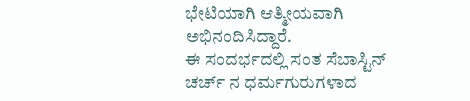ಭೇಟಿಯಾಗಿ ಆತ್ಮೀಯವಾಗಿ ಅಭಿನಂದಿಸಿದ್ದಾರೆ.
ಈ ಸಂದರ್ಭದಲ್ಲಿ ಸಂತ ಸೆಬಾಸ್ಟಿನ್ ಚರ್ಚ್ ನ ಧರ್ಮಗುರುಗಳಾದ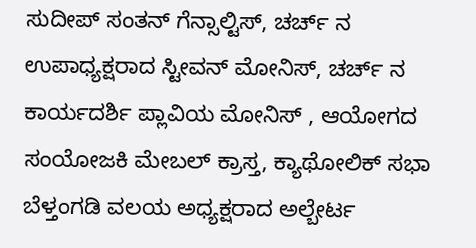ಸುದೀಪ್ ಸಂತನ್ ಗೆನ್ಸಾಲ್ಟಿಸ್, ಚರ್ಚ್ ನ ಉಪಾಧ್ಯಕ್ಷರಾದ ಸ್ಟೀವನ್ ಮೋನಿಸ್, ಚರ್ಚ್ ನ ಕಾರ್ಯದರ್ಶಿ ಪ್ಲಾವಿಯ ಮೋನಿಸ್ , ಆಯೋಗದ ಸಂಯೋಜಕಿ ಮೇಬಲ್ ಕ್ರಾಸ್ತ, ಕ್ಯಾಥೋಲಿಕ್ ಸಭಾ ಬೆಳ್ತಂಗಡಿ ವಲಯ ಅಧ್ಯಕ್ಷರಾದ ಅಲ್ಬೇರ್ಟ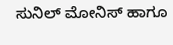ಸುನಿಲ್ ಮೋನಿಸ್ ಹಾಗೂ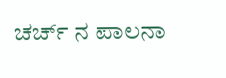ಚರ್ಚ್ ನ ಪಾಲನಾ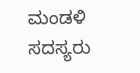ಮಂಡಳಿ ಸದಸ್ಯರು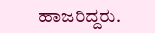ಹಾಜರಿದ್ದರು.